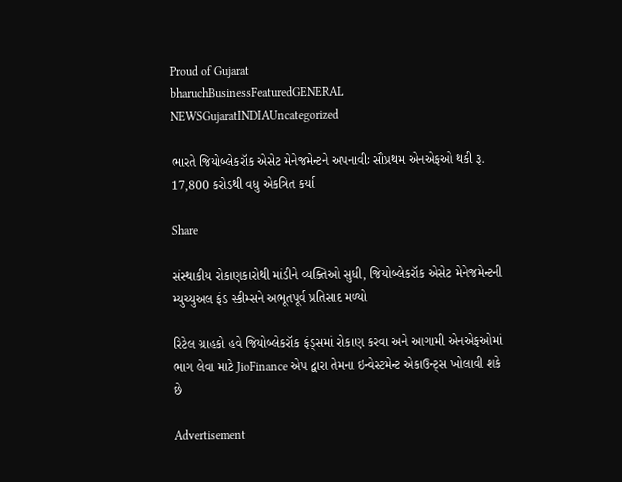Proud of Gujarat
bharuchBusinessFeaturedGENERAL NEWSGujaratINDIAUncategorized

ભારતે જિયોબ્લેકરૉક એસેટ મેનેજમેન્ટને અપનાવીઃ સૌપ્રથમ એનએફઓ થકી રૂ. 17,800 કરોડથી વધુ એકત્રિત કર્યા

Share

સંસ્થાકીય રોકાણકારોથી માંડીને વ્યક્તિઓ સુધી, જિયોબ્લેકરૉક એસેટ મેનેજમેન્ટની મ્યુચ્યુઅલ ફંડ સ્કીમ્સને અભૂતપૂર્વ પ્રતિસાદ મળ્યો

રિટેલ ગ્રાહકો હવે જિયોબ્લેકરૉક ફંડ્સમાં રોકાણ કરવા અને આગામી એનએફઓમાં ભાગ લેવા માટે JioFinance એપ દ્વારા તેમના ઇન્વેસ્ટમેન્ટ એકાઉન્ટ્સ ખોલાવી શકે છે

Advertisement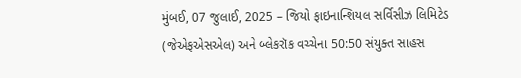મુંબઈ, 07 જુલાઈ, 2025 – જિયો ફાઇનાન્શિયલ સર્વિસીઝ લિમિટેડ (જેએફએસએલ) અને બ્લેકરૉક વચ્ચેના 50:50 સંયુક્ત સાહસ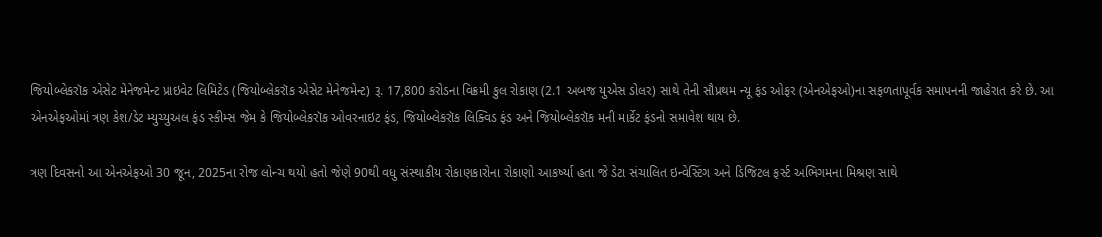જિયોબ્લેકરૉક એસેટ મેનેજમેન્ટ પ્રાઇવેટ લિમિટેડ (જિયોબ્લેકરૉક એસેટ મેનેજમેન્ટ) રૂ. 17,800 કરોડના વિક્રમી કુલ રોકાણ (2.1 અબજ યુએસ ડોલર) સાથે તેની સૌપ્રથમ ન્યૂ ફંડ ઓફર (એનએફઓ)ના સફળતાપૂર્વક સમાપનની જાહેરાત કરે છે. આ એનએફઓમાં ત્રણ કેશ/ડેટ મ્યુચ્યુઅલ ફંડ સ્કીમ્સ જેમ કે જિયોબ્લેકરૉક ઓવરનાઇટ ફંડ, જિયોબ્લેકરૉક લિક્વિડ ફંડ અને જિયોબ્લેકરૉક મની માર્કેટ ફંડનો સમાવેશ થાય છે.

ત્રણ દિવસનો આ એનએફઓ 30 જૂન, 2025ના રોજ લોન્ચ થયો હતો જેણે 90થી વધુ સંસ્થાકીય રોકાણકારોના રોકાણો આકર્ષ્યા હતા જે ડેટા સંચાલિત ઇન્વેસ્ટિંગ અને ડિજિટલ ફર્સ્ટ અભિગમના મિશ્રણ સાથે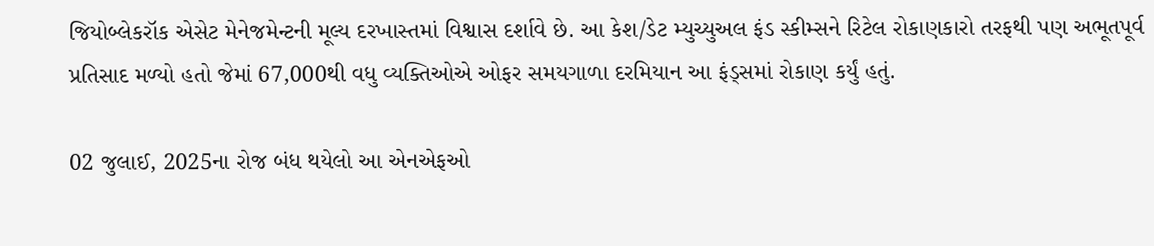જિયોબ્લેકરૉક એસેટ મેનેજમેન્ટની મૂલ્ય દરખાસ્તમાં વિશ્વાસ દર્શાવે છે. આ કેશ/ડેટ મ્યુચ્યુઅલ ફંડ સ્કીમ્સને રિટેલ રોકાણકારો તરફથી પણ અભૂતપૂર્વ પ્રતિસાદ મળ્યો હતો જેમાં 67,000થી વધુ વ્યક્તિઓએ ઓફર સમયગાળા દરમિયાન આ ફંડ્સમાં રોકાણ કર્યું હતું.

02 જુલાઈ, 2025ના રોજ બંધ થયેલો આ એનએફઓ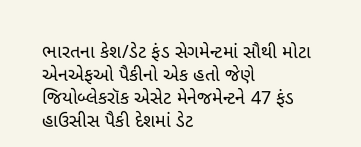ભારતના કેશ/ડેટ ફંડ સેગમેન્ટમાં સૌથી મોટા એનએફઓ પૈકીનો એક હતો જેણે જિયોબ્લેકરૉક એસેટ મેનેજમેન્ટને 47 ફંડ હાઉસીસ પૈકી દેશમાં ડેટ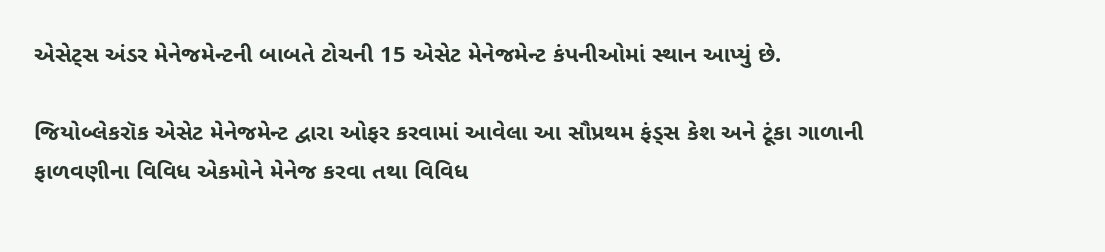એસેટ્સ અંડર મેનેજમેન્ટની બાબતે ટોચની 15 એસેટ મેનેજમેન્ટ કંપનીઓમાં સ્થાન આપ્યું છે.

જિયોબ્લેકરૉક એસેટ મેનેજમેન્ટ દ્વારા ઓફર કરવામાં આવેલા આ સૌપ્રથમ ફંડ્સ કેશ અને ટૂંકા ગાળાની ફાળવણીના વિવિધ એકમોને મેનેજ કરવા તથા વિવિધ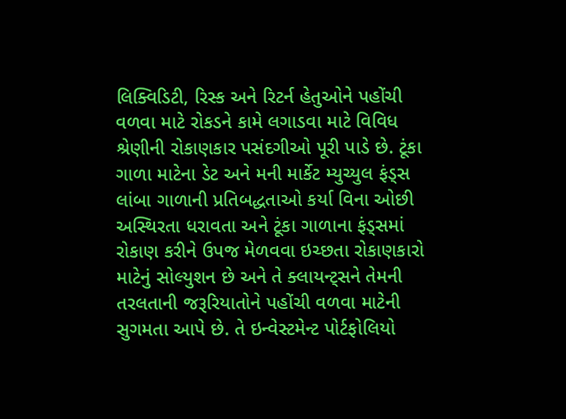લિક્વિડિટી, રિસ્ક અને રિટર્ન હેતુઓને પહોંચી વળવા માટે રોકડને કામે લગાડવા માટે વિવિધ શ્રેણીની રોકાણકાર પસંદગીઓ પૂરી પાડે છે. ટૂંકા ગાળા માટેના ડેટ અને મની માર્કેટ મ્યુચ્યુલ ફંડ્સ લાંબા ગાળાની પ્રતિબદ્ધતાઓ કર્યા વિના ઓછી અસ્થિરતા ધરાવતા અને ટૂંકા ગાળાના ફંડ્સમાં રોકાણ કરીને ઉપજ મેળવવા ઇચ્છતા રોકાણકારો માટેનું સોલ્યુશન છે અને તે ક્લાયન્ટ્સને તેમની તરલતાની જરૂરિયાતોને પહોંચી વળવા માટેની સુગમતા આપે છે. તે ઇન્વેસ્ટમેન્ટ પોર્ટફોલિયો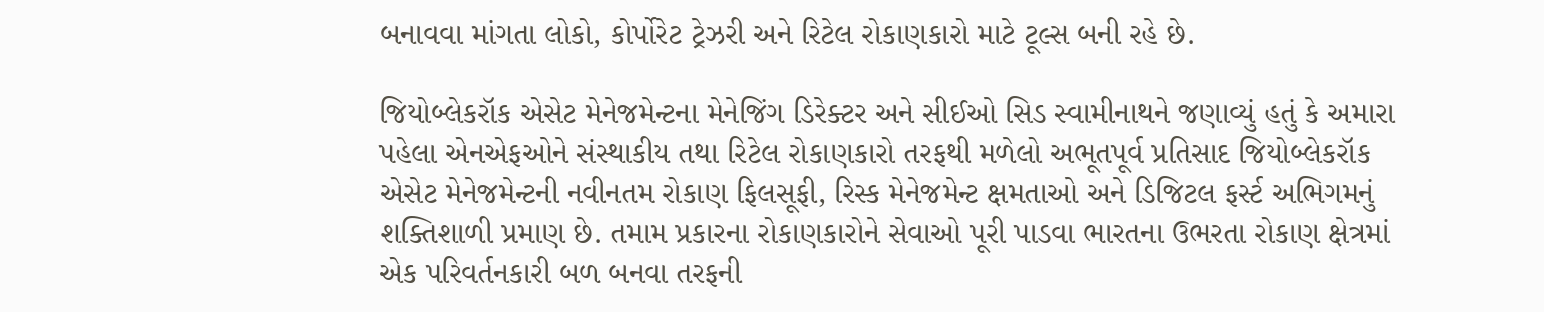બનાવવા માંગતા લોકો, કોર્પોરેટ ટ્રેઝરી અને રિટેલ રોકાણકારો માટે ટૂલ્સ બની રહે છે.

જિયોબ્લેકરૉક એસેટ મેનેજમેન્ટના મેનેજિંગ ડિરેક્ટર અને સીઈઓ સિડ સ્વામીનાથને જણાવ્યું હતું કે અમારા પહેલા એનએફઓને સંસ્થાકીય તથા રિટેલ રોકાણકારો તરફથી મળેલો અભૂતપૂર્વ પ્રતિસાદ જિયોબ્લેકરૉક એસેટ મેનેજમેન્ટની નવીનતમ રોકાણ ફિલસૂફી, રિસ્ક મેનેજમેન્ટ ક્ષમતાઓ અને ડિજિટલ ફર્સ્ટ અભિગમનું શક્તિશાળી પ્રમાણ છે. તમામ પ્રકારના રોકાણકારોને સેવાઓ પૂરી પાડવા ભારતના ઉભરતા રોકાણ ક્ષેત્રમાં એક પરિવર્તનકારી બળ બનવા તરફની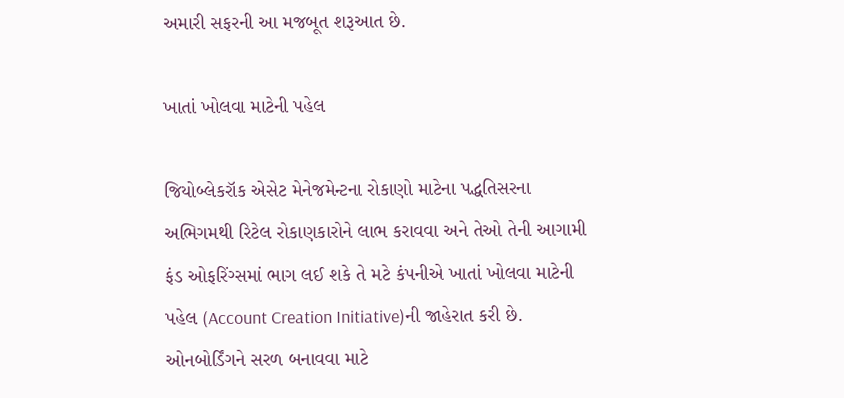અમારી સફરની આ મજબૂત શરૂઆત છે.

ખાતાં ખોલવા માટેની પહેલ

જિયોબ્લેકરૉક એસેટ મેનેજમેન્ટના રોકાણો માટેના પદ્ધતિસરના અભિગમથી રિટેલ રોકાણકારોને લાભ કરાવવા અને તેઓ તેની આગામી ફંડ ઓફરિંગ્સમાં ભાગ લઈ શકે તે મટે કંપનીએ ખાતાં ખોલવા માટેની પહેલ (Account Creation Initiative)ની જાહેરાત કરી છે. ઓનબોર્ડિંગને સરળ બનાવવા માટે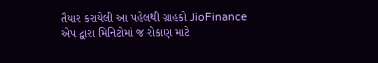તૈયાર કરાયેલી આ પહેલથી ગ્રાહકો JioFinance એપ દ્વારા મિનિટોમાં જ રોકાણ માટે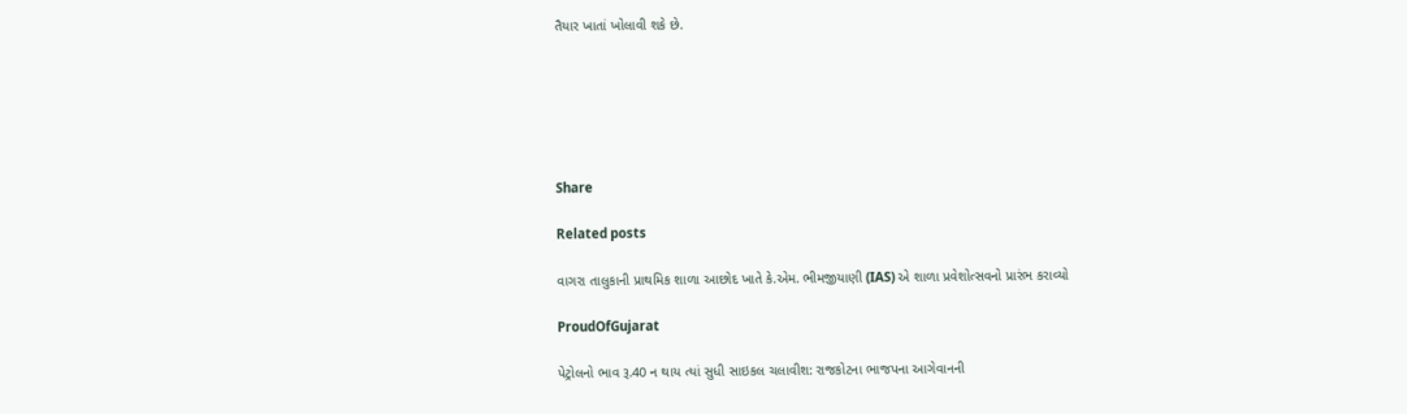તૈયાર ખાતાં ખોલાવી શકે છે.






Share

Related posts

વાગરા તાલુકાની પ્રાથમિક શાળા આછોદ ખાતે કે.એમ. ભીમજીયાણી (IAS) એ શાળા પ્રવેશોત્સવનો પ્રારંભ કરાવ્યો

ProudOfGujarat

પેટ્રોલનો ભાવ રૂ.40 ન થાય ત્યાં સુધી સાઇકલ ચલાવીશ: રાજકોટના ભાજપના આગેવાનની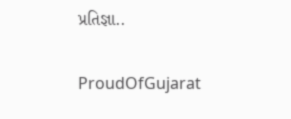પ્રતિજ્ઞા..

ProudOfGujarat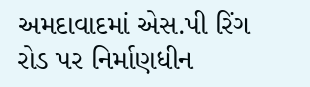અમદાવાદમાં એસ.પી રિંગ રોડ પર નિર્માણધીન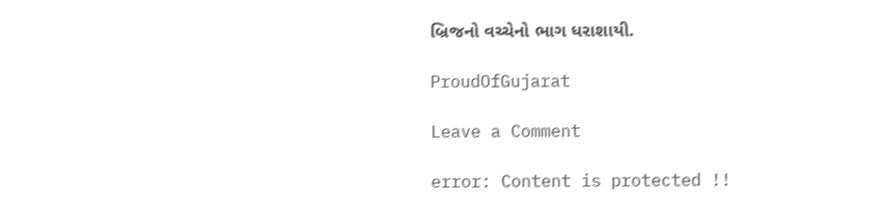બ્રિજનો વચ્ચેનો ભાગ ધરાશાયી.

ProudOfGujarat

Leave a Comment

error: Content is protected !!